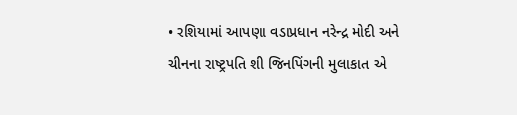• રશિયામાં આપણા વડાપ્રધાન નરેન્દ્ર મોદી અને ચીનના રાષ્ટ્રપતિ શી જિનપિંગની મુલાકાત એ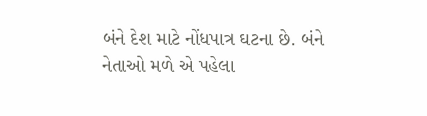બંને દેશ માટે નોંધપાત્ર ઘટના છે. બંને નેતાઓ મળે એ પહેલા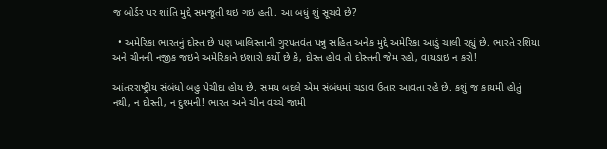જ બોર્ડર પર શાંતિ મુદ્દે સમજૂતી થઇ ગઇ હતી. આ બધું શું સૂચવે છે?

  • અમેરિકા ભારતનું દોસ્ત છે પણ ખાલિસ્તાની ગુરપતવંત પન્નુ સહિત અનેક મુદ્દે અમેરિકા આડું ચાલી રહ્યું છે. ભારતે રશિયા અને ચીનની નજીક જઇને અમેરિકાને ઇશારો કર્યો છે કે, દોસ્ત હોવ તો દોસ્તની જેમ રહો, વાયડાઇ ન કરો!

આંતરરાષ્ટ્રીય સંબંધો બહુ પેચીદા હોય છે. સમય બદલે એમ સંબંધમાં ચડાવ ઉતાર આવતા રહે છે. કશું જ કાયમી હોતું નથી, ન દોસ્તી, ન દુશ્મની! ભારત અને ચીન વચ્ચે જામી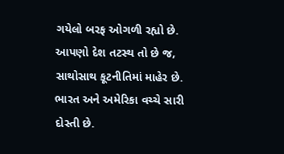ગયેલો બરફ ઓગળી રહ્યો છે. આપણો દેશ તટસ્થ તો છે જ, સાથોસાથ કૂટનીતિમાં માહેર છે. ભારત અને અમેરિકા વચ્ચે સારી દોસ્તી છે.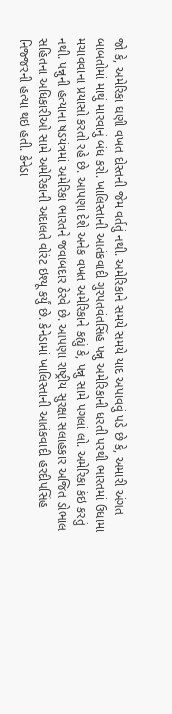જો કે, અમેરિકા ઘણી વખત દોસ્તની જેમ વર્તતું નથી. અમેરિકાને સમયે સમયે યાદ અપાવવું પડે છે કે, અમારી અંગત બાબતોમાં માથું મારવાનું બંધ કરો. ખાલિસ્તાની આતંકવાદી ગુરપતવંતસિંહ પન્નુ અમેરિકાની ધરતી પરથી ભારતમાં ઉધામા મચાવવાના પ્રયાસો કરતો રહે છે. આપણા દેશે અનેક વખત અમેરિકાને કહ્યું કે, પન્નુ સામે પગલાં લો. અમેરિકા કંઇ કરતું નથી. પન્નુની હત્યાના ષડયંત્રમાં અમેરિકા ભારતને જવાબદાર ઠેરવે છે. આપણા રાષ્ટ્રીય સુરક્ષા સલાહકાર અજિત ડોભાલ સહિતના અધિકારીઓ સામે અમેરિકાની અદાલતે વોરંટ ઇશ્યૂ કર્યું છે. કેનેડામાં ખાલિસ્તાની આતંકવાદી હરદીપસિંહ નિજ્જરની હત્યા થઇ હતી. કેનેડા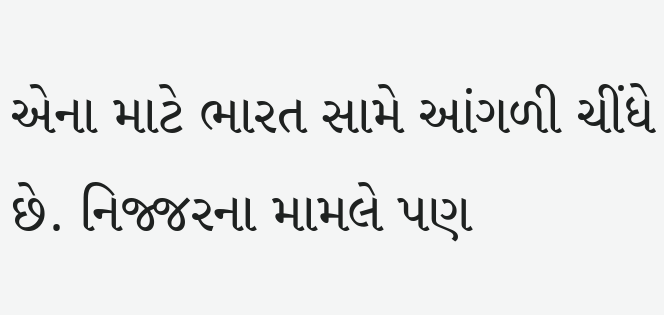એના માટે ભારત સામે આંગળી ચીંધે છે. નિજ્જરના મામલે પણ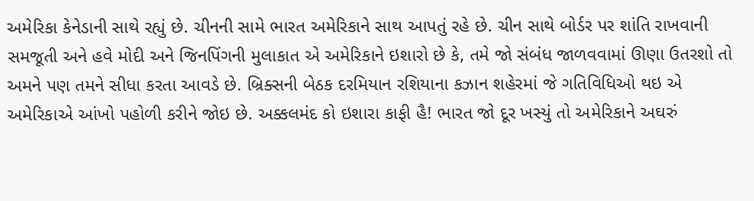અમેરિકા કેનેડાની સાથે રહ્યું છે. ચીનની સામે ભારત અમેરિકાને સાથ આપતું રહે છે. ચીન સાથે બોર્ડર પર શાંતિ રાખવાની સમજૂતી અને હવે મોદી અને જિનપિંગની મુલાકાત એ અમેરિકાને ઇશારો છે કે, તમે જો સંબંધ જાળવવામાં ઊણા ઉતરશો તો અમને પણ તમને સીધા કરતા આવડે છે. બ્રિક્સની બેઠક દરમિયાન રશિયાના કઝાન શહેરમાં જે ગતિવિધિઓ થઇ એ અમેરિકાએ આંખો પહોળી કરીને જોઇ છે. અક્કલમંદ કો ઇશારા કાફી હૈ! ભારત જો દૂર ખસ્યું તો અમેરિકાને અઘરું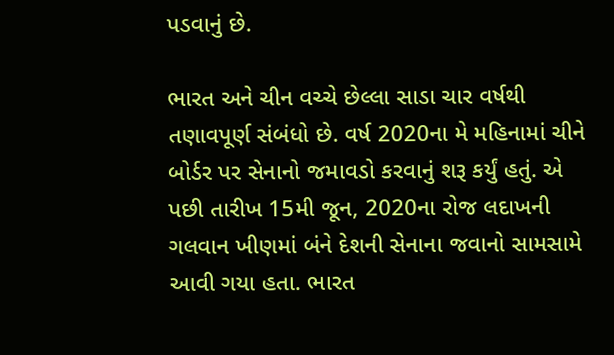પડવાનું છે.

ભારત અને ચીન વચ્ચે છેલ્લા સાડા ચાર વર્ષથી તણાવપૂર્ણ સંબંધો છે. વર્ષ 2020ના મે મહિનામાં ચીને બોર્ડર પર સેનાનો જમાવડો કરવાનું શરૂ કર્યું હતું. એ પછી તારીખ 15મી જૂન, 2020ના રોજ લદાખની ગલવાન ખીણમાં બંને દેશની સેનાના જવાનો સામસામે આવી ગયા હતા. ભારત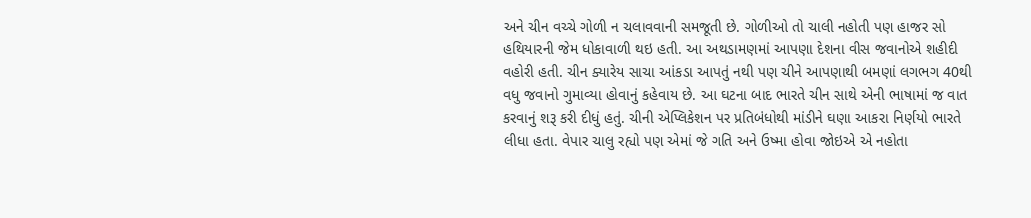અને ચીન વચ્ચે ગોળી ન ચલાવવાની સમજૂતી છે. ગોળીઓ તો ચાલી નહોતી પણ હાજર સો હથિયારની જેમ ધોકાવાળી થઇ હતી. આ અથડામણમાં આપણા દેશના વીસ જવાનોએ શહીદી વહોરી હતી. ચીન ક્યારેય સાચા આંકડા આપતું નથી પણ ચીને આપણાથી બમણાં લગભગ 40થી વધુ જવાનો ગુમાવ્યા હોવાનું કહેવાય છે. આ ઘટના બાદ ભારતે ચીન સાથે એની ભાષામાં જ વાત કરવાનું શરૂ કરી દીધું હતું. ચીની એપ્લિકેશન પર પ્રતિબંધોથી માંડીને ઘણા આકરા નિર્ણયો ભારતે લીધા હતા. વેપાર ચાલુ રહ્યો પણ એમાં જે ગતિ અને ઉષ્મા હોવા જોઇએ એ નહોતા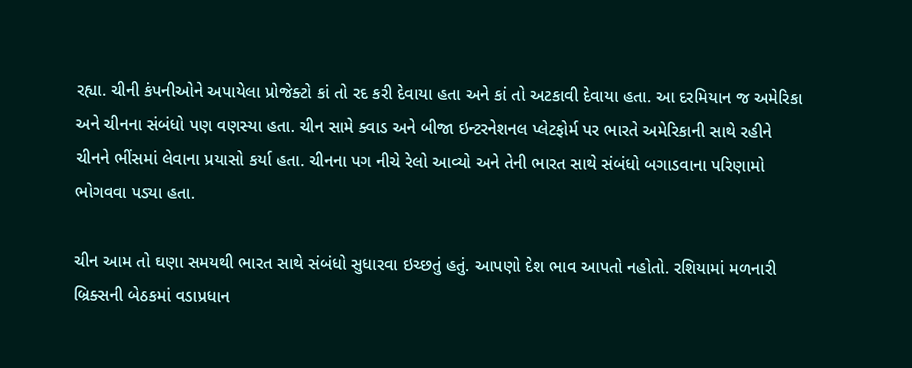રહ્યા. ચીની કંપનીઓને અપાયેલા પ્રોજેક્ટો કાં તો રદ કરી દેવાયા હતા અને કાં તો અટકાવી દેવાયા હતા. આ દરમિયાન જ અમેરિકા અને ચીનના સંબંધો પણ વણસ્યા હતા. ચીન સામે ક્વાડ અને બીજા ઇન્ટરનેશનલ પ્લેટફોર્મ પર ભારતે અમેરિકાની સાથે રહીને ચીનને ભીંસમાં લેવાના પ્રયાસો કર્યા હતા. ચીનના પગ નીચે રેલો આવ્યો અને તેની ભારત સાથે સંબંધો બગાડવાના પરિણામો ભોગવવા પડ્યા હતા.

ચીન આમ તો ઘણા સમયથી ભારત સાથે સંબંધો સુધારવા ઇચ્છતું હતું. આપણો દેશ ભાવ આપતો નહોતો. રશિયામાં મળનારી બ્રિક્સની બેઠકમાં વડાપ્રધાન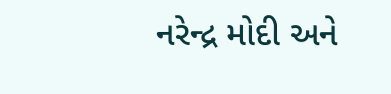નરેન્દ્ર મોદી અને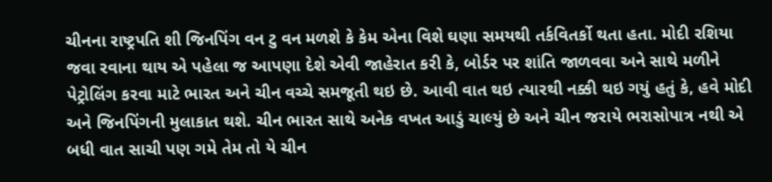ચીનના રાષ્ટ્રપતિ શી જિનપિંગ વન ટુ વન મળશે કે કેમ એના વિશે ઘણા સમયથી તર્કવિતર્કો થતા હતા. મોદી રશિયા જવા રવાના થાય એ પહેલા જ આપણા દેશે એવી જાહેરાત કરી કે, બોર્ડર પર શાંતિ જાળવવા અને સાથે મળીને પેટ્રોલિંગ કરવા માટે ભારત અને ચીન વચ્ચે સમજૂતી થઇ છે. આવી વાત થઇ ત્યારથી નક્કી થઇ ગયું હતું કે, હવે મોદી અને જિનપિંગની મુલાકાત થશે. ચીન ભારત સાથે અનેક વખત આડું ચાલ્યું છે અને ચીન જરાયે ભરાસોપાત્ર નથી એ બધી વાત સાચી પણ ગમે તેમ તો યે ચીન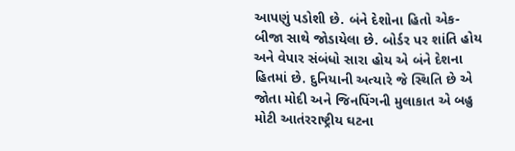આપણું પડોશી છે. બંને દેશોના હિતો એક-બીજા સાથે જોડાયેલા છે. બોર્ડર પર શાંતિ હોય અને વેપાર સંબંધો સારા હોય એ બંને દેશના હિતમાં છે. દુનિયાની અત્યારે જે સ્થિતિ છે એ જોતા મોદી અને જિનપિંગની મુલાકાત એ બહુ મોટી આતંરરાષ્ટ્રીય ઘટના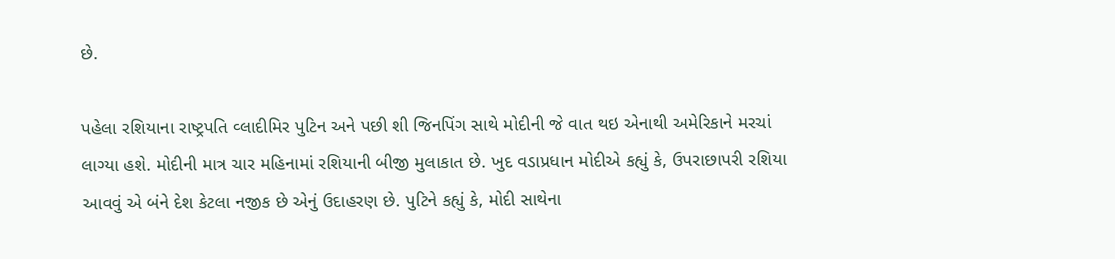છે.

પહેલા રશિયાના રાષ્ટ્રપતિ વ્લાદીમિર પુટિન અને પછી શી જિનપિંગ સાથે મોદીની જે વાત થઇ એનાથી અમેરિકાને મરચાં લાગ્યા હશે. મોદીની માત્ર ચાર મહિનામાં રશિયાની બીજી મુલાકાત છે. ખુદ વડાપ્રધાન મોદીએ કહ્યું કે, ઉપરાછાપરી રશિયા આવવું એ બંને દેશ કેટલા નજીક છે એનું ઉદાહરણ છે. પુટિને કહ્યું કે, મોદી સાથેના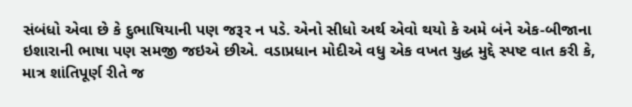સંબંધો એવા છે કે દુભાષિયાની પણ જરૂર ન પડે. એનો સીધો અર્થ એવો થયો કે અમે બંને એક-બીજાના ઇશારાની ભાષા પણ સમજી જઇએ છીએ. વડાપ્રધાન મોદીએ વધુ એક વખત યુદ્ધ મુદ્દે સ્પષ્ટ વાત કરી કે, માત્ર શાંતિપૂર્ણ રીતે જ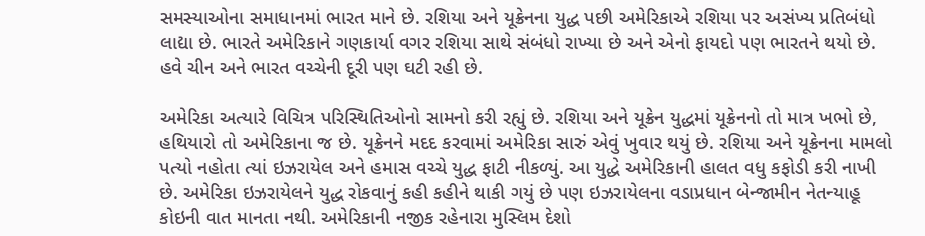સમસ્યાઓના સમાધાનમાં ભારત માને છે. રશિયા અને યૂક્રેનના યુદ્ધ પછી અમેરિકાએ રશિયા પર અસંખ્ય પ્રતિબંધો લાદ્યા છે. ભારતે અમેરિકાને ગણકાર્યા વગર રશિયા સાથે સંબંધો રાખ્યા છે અને એનો ફાયદો પણ ભારતને થયો છે. હવે ચીન અને ભારત વચ્ચેની દૂરી પણ ઘટી રહી છે.

અમેરિકા અત્યારે વિચિત્ર પરિસ્થિતિઓનો સામનો કરી રહ્યું છે. રશિયા અને યૂક્રેન યુદ્ધમાં યૂક્રેનનો તો માત્ર ખભો છે, હથિયારો તો અમેરિકાના જ છે. યૂક્રેનને મદદ કરવામાં અમેરિકા સારું એવું ખુવાર થયું છે. રશિયા અને યૂક્રેનના મામલો પત્યો નહોતા ત્યાં ઇઝરાયેલ અને હમાસ વચ્ચે યુદ્ધ ફાટી નીકળ્યું. આ યુદ્ધે અમેરિકાની હાલત વધુ કફોડી કરી નાખી છે. અમેરિકા ઇઝરાયેલને યુદ્ધ રોકવાનું કહી કહીને થાકી ગયું છે પણ ઇઝરાયેલના વડાપ્રધાન બેન્જામીન નેતન્યાહૂ કોઇની વાત માનતા નથી. અમેરિકાની નજીક રહેનારા મુસ્લિમ દેશો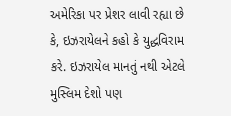અમેરિકા પર પ્રેશર લાવી રહ્યા છે કે, ઇઝરાયેલને કહો કે યુદ્ધવિરામ કરે. ઇઝરાયેલ માનતું નથી એટલે મુસ્લિમ દેશો પણ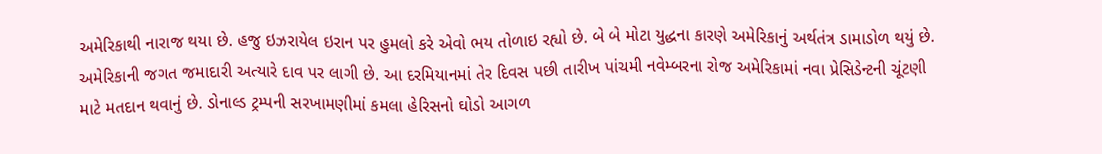અમેરિકાથી નારાજ થયા છે. હજુ ઇઝરાયેલ ઇરાન પર હુમલો કરે એવો ભય તોળાઇ રહ્યો છે. બે બે મોટા યુદ્ધના કારણે અમેરિકાનું અર્થતંત્ર ડામાડોળ થયું છે. અમેરિકાની જગત જમાદારી અત્યારે દાવ પર લાગી છે. આ દરમિયાનમાં તેર દિવસ પછી તારીખ પાંચમી નવેમ્બરના રોજ અમેરિકામાં નવા પ્રેસિડેન્ટની ચૂંટણી માટે મતદાન થવાનું છે. ડોનાલ્ડ ટ્રમ્પની સરખામણીમાં કમલા હેરિસનો ઘોડો આગળ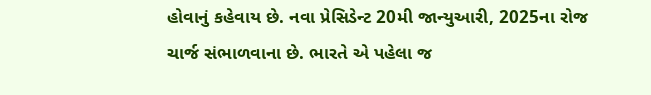હોવાનું કહેવાય છે. નવા પ્રેસિડેન્ટ 20મી જાન્યુઆરી, 2025ના રોજ ચાર્જ સંભાળવાના છે. ભારતે એ પહેલા જ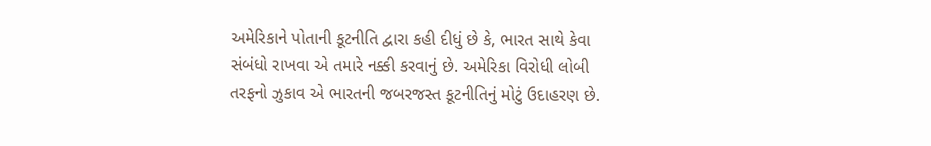અમેરિકાને પોતાની કૂટનીતિ દ્વારા કહી દીધું છે કે, ભારત સાથે કેવા સંબંધો રાખવા એ તમારે નક્કી કરવાનું છે. અમેરિકા વિરોધી લોબી તરફનો ઝુકાવ એ ભારતની જબરજસ્ત કૂટનીતિનું મોટું ઉદાહરણ છે.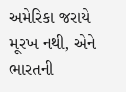અમેરિકા જરાયે મૂરખ નથી, એને ભારતની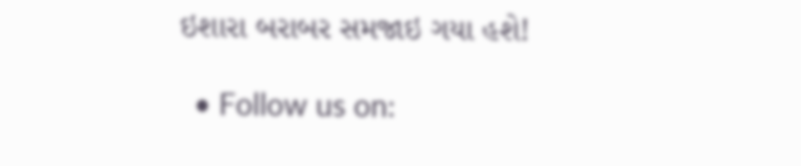ઇશારા બરાબર સમજાઇ ગયા હશે!

  • Follow us on: